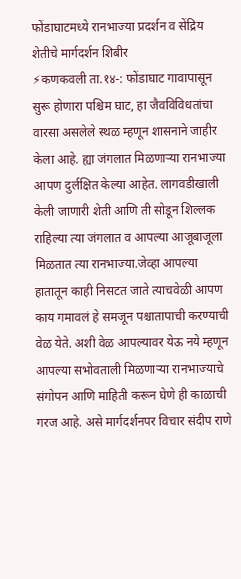फोंडाघाटमध्ये रानभाज्या प्रदर्शन व सेंद्रिय शेतीचे मार्गदर्शन शिबीर
⚡कणकवली ता.१४-: फोंडाघाट गावापासून सुरू होणारा पश्चिम घाट, हा जैवविविधतांचा वारसा असलेले स्थळ म्हणून शासनाने जाहीर केला आहे. ह्या जंगलात मिळणाऱ्या रानभाज्या आपण दुर्लक्षित केल्या आहेत. लागवडीखाली केली जाणारी शेती आणि ती सोडून शिल्लक राहिल्या त्या जंगलात व आपल्या आजूबाजूला मिळतात त्या रानभाज्या.जेव्हा आपल्या हातातून काही निसटत जाते त्याचवेळी आपण काय गमावलं हे समजून पश्चातापाची करण्याची वेळ येते. अशी वेळ आपल्यावर येऊ नये म्हणून आपल्या सभोवताली मिळणाऱ्या रानभाज्याचे संगोपन आणि माहिती करून घेणे ही काळाची गरज आहे. असे मार्गदर्शनपर विचार संदीप राणे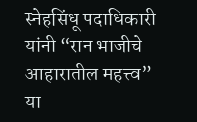स्नेहसिंधू पदाधिकारी यांनी “रान भाजीचे आहारातील महत्त्व” या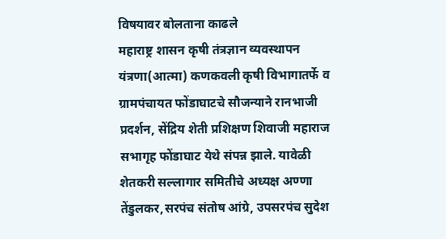विषयावर बोलताना काढले
महाराष्ट्र शासन कृषी तंत्रज्ञान व्यवस्थापन यंत्रणा(आत्मा) कणकवली कृषी विभागातर्फे व ग्रामपंचायत फोंडाघाटचे सौजन्याने रानभाजी प्रदर्शन, सेंद्रिय शेती प्रशिक्षण शिवाजी महाराज सभागृह फोंडाघाट येथे संपन्न झाले. यावेळी शेतकरी सल्लागार समितीचे अध्यक्ष अण्णा तेंडुलकर,सरपंच संतोष आंग्रे, उपसरपंच सुदेश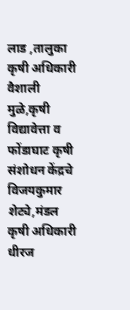लाड ,तालुका कृषी अधिकारी वैशाली मुळे,कृषी विद्यावेत्ता व फोंडाघाट कृषी संशोधन केंद्रचे विजयकुमार शेट्ये,मंडल कृषी अधिकारी धीरज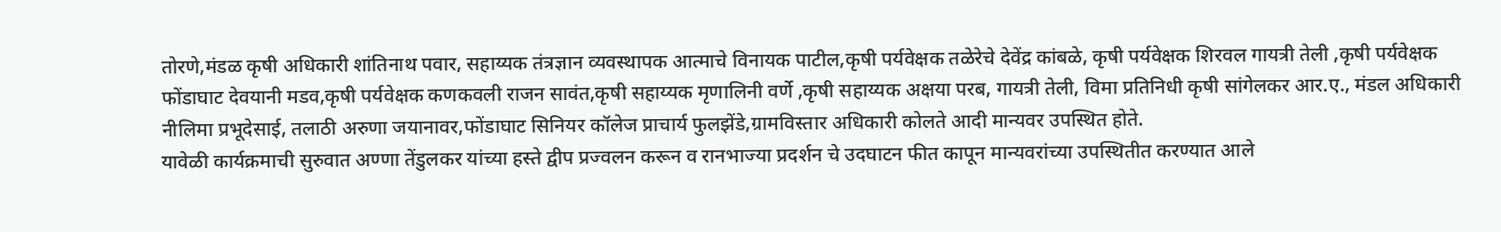तोरणे,मंडळ कृषी अधिकारी शांतिनाथ पवार, सहाय्यक तंत्रज्ञान व्यवस्थापक आत्माचे विनायक पाटील,कृषी पर्यवेक्षक तळेरेचे देवेंद्र कांबळे, कृषी पर्यवेक्षक शिरवल गायत्री तेली ,कृषी पर्यवेक्षक फोंडाघाट देवयानी मडव,कृषी पर्यवेक्षक कणकवली राजन सावंत,कृषी सहाय्यक मृणालिनी वर्णे ,कृषी सहाय्यक अक्षया परब, गायत्री तेली, विमा प्रतिनिधी कृषी सांगेलकर आर.ए., मंडल अधिकारी नीलिमा प्रभूदेसाई, तलाठी अरुणा जयानावर,फोंडाघाट सिनियर कॉलेज प्राचार्य फुलझेंडे,ग्रामविस्तार अधिकारी कोलते आदी मान्यवर उपस्थित होते.
यावेळी कार्यक्रमाची सुरुवात अण्णा तेंडुलकर यांच्या हस्ते द्वीप प्रज्वलन करून व रानभाज्या प्रदर्शन चे उदघाटन फीत कापून मान्यवरांच्या उपस्थितीत करण्यात आले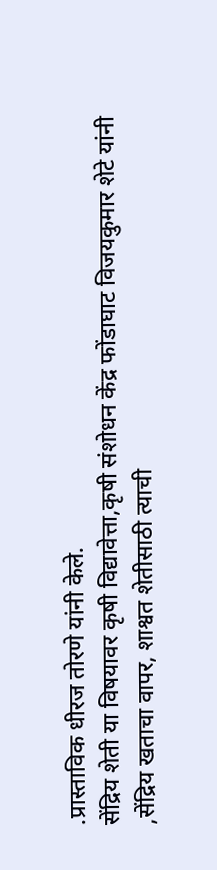.प्रास्ताविक धीरज तोरणे यांनी केले.
सेंद्रिय शेती या विषयावर कृषी विद्यावेत्ता,कृषी संशोधन केंद्र फोंडाघाट विजयकुमार शेटे यांनी ,सेंद्रिय खताचा वापर, शाश्वत शेतीसाठी त्याची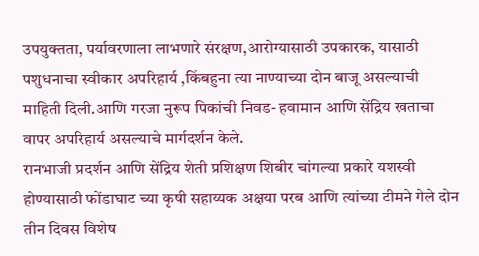उपयुक्तता, पर्यावरणाला लाभणारे संरक्षण,आरोग्यासाठी उपकारक, यासाठी पशुधनाचा स्वीकार अपरिहार्य ,किंबहुना त्या नाण्याच्या दोन बाजू असल्याची माहिती दिली.आणि गरजा नुरूप पिकांची निवड- हवामान आणि सेंद्रिय खताचा वापर अपरिहार्य असल्याचे मार्गदर्शन केले.
रानभाजी प्रदर्शन आणि सेंद्रिय शेती प्रशिक्षण शिबीर चांगल्या प्रकारे यशस्वी होण्यासाठी फोंडाघाट च्या कृषी सहाय्यक अक्षया परब आणि त्यांच्या टीमने गेले दोन तीन दिवस विशेष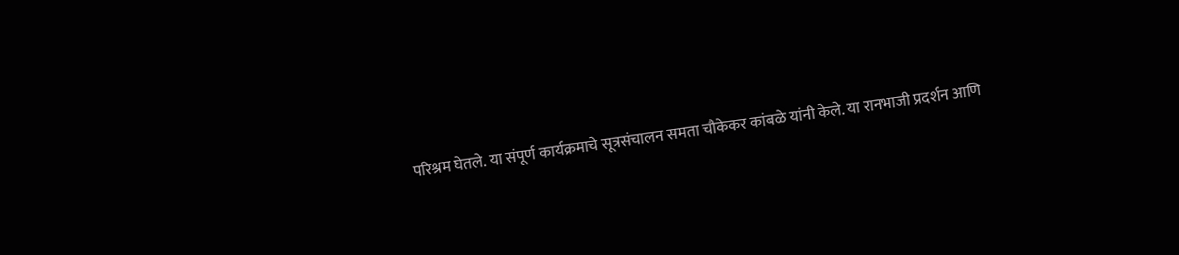परिश्रम घेतले. या संपूर्ण कार्यक्रमाचे सूत्रसंचालन समता चौकेकर कांबळे यांनी केले. या रानभाजी प्रदर्शन आणि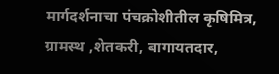मार्गदर्शनाचा पंचक्रोशीतील कृषिमित्र, ग्रामस्थ ,शेतकरी, बागायतदार,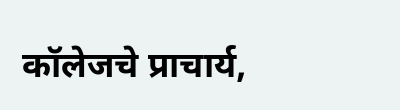कॉलेजचे प्राचार्य,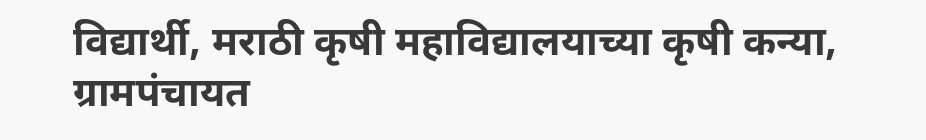विद्यार्थी, मराठी कृषी महाविद्यालयाच्या कृषी कन्या, ग्रामपंचायत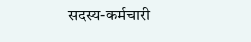सदस्य-कर्मचारी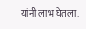यांनी लाभ घेतला.